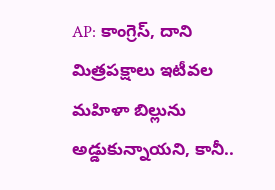AP: కాంగ్రెస్, దాని మిత్రపక్షాలు ఇటీవల మహిళా బిల్లును అడ్డుకున్నాయని, కానీ..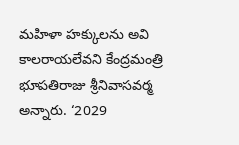మహిళా హక్కులను అవి కాలరాయలేవని కేంద్రమంత్రి భూపతిరాజు శ్రీనివాసవర్మ అన్నారు. ‘2029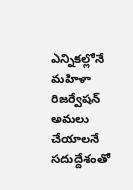ఎన్నికల్లోనే మహిళా రిజర్వేషన్ అమలు చేయాలనే సదుద్దేశంతో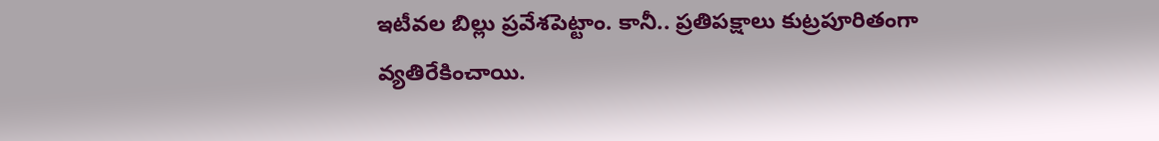ఇటీవల బిల్లు ప్రవేశపెట్టాం. కానీ.. ప్రతిపక్షాలు కుట్రపూరితంగా వ్యతిరేకించాయి.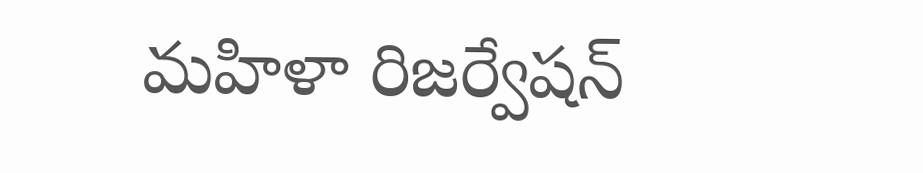మహిళా రిజర్వేషన్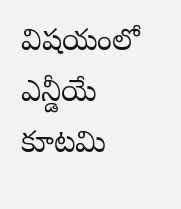విషయంలో ఎన్డీయే కూటమి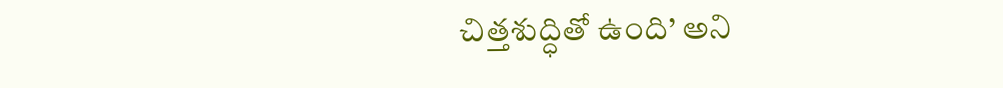చిత్తశుద్ధితో ఉంది’ అని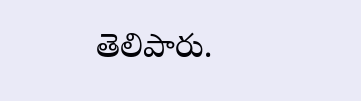తెలిపారు.